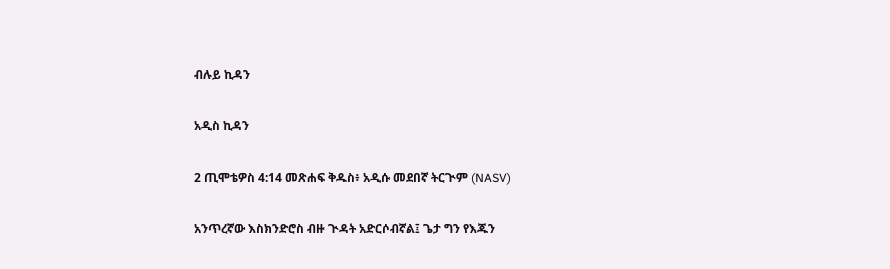ብሉይ ኪዳን

አዲስ ኪዳን

2 ጢሞቴዎስ 4:14 መጽሐፍ ቅዱስ፥ አዲሱ መደበኛ ትርጒም (NASV)

አንጥረኛው እስክንድሮስ ብዙ ጒዳት አድርሶብኛል፤ ጌታ ግን የእጁን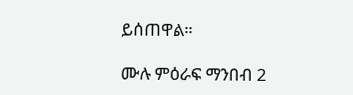ይሰጠዋል።

ሙሉ ምዕራፍ ማንበብ 2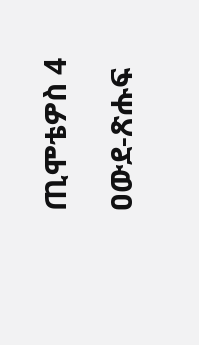ጢሞቴዎስ 4

ዐውደ-ጽሑፍ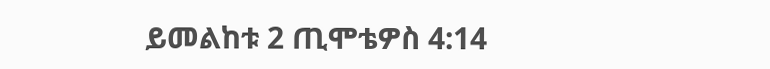ይመልከቱ 2 ጢሞቴዎስ 4:14